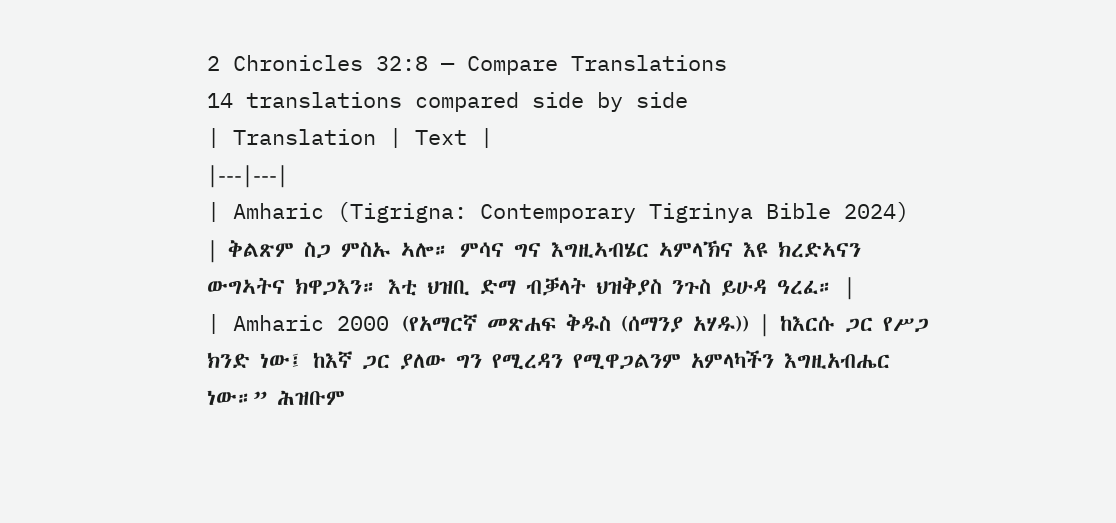2 Chronicles 32:8 — Compare Translations
14 translations compared side by side
| Translation | Text |
|---|---|
| Amharic (Tigrigna: Contemporary Tigrinya Bible 2024) | ቅልጽም ስጋ ምስኡ ኣሎ። ምሳና ግና እግዚኣብሄር ኣምላኽና እዩ ክረድኣናን ውግኣትና ክዋጋእን። እቲ ህዝቢ ድማ ብቓላት ህዝቅያስ ንጉስ ይሁዳ ዓረፈ። |
| Amharic 2000 (የአማርኛ መጽሐፍ ቅዱስ (ሰማንያ አሃዱ)) | ከእርሱ ጋር የሥጋ ክንድ ነው፤ ከእኛ ጋር ያለው ግን የሚረዳን የሚዋጋልንም አምላካችን እግዚአብሔር ነው።” ሕዝቡም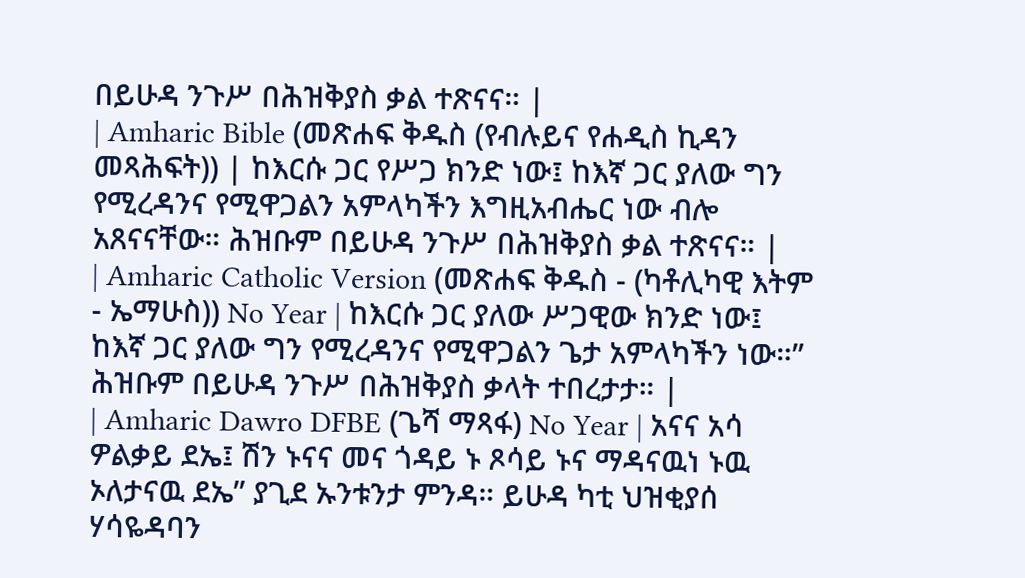በይሁዳ ንጉሥ በሕዝቅያስ ቃል ተጽናና። |
| Amharic Bible (መጽሐፍ ቅዱስ (የብሉይና የሐዲስ ኪዳን መጻሕፍት)) | ከእርሱ ጋር የሥጋ ክንድ ነው፤ ከእኛ ጋር ያለው ግን የሚረዳንና የሚዋጋልን አምላካችን እግዚአብሔር ነው ብሎ አጸናናቸው። ሕዝቡም በይሁዳ ንጉሥ በሕዝቅያስ ቃል ተጽናና። |
| Amharic Catholic Version (መጽሐፍ ቅዱስ - (ካቶሊካዊ እትም - ኤማሁስ)) No Year | ከእርሱ ጋር ያለው ሥጋዊው ክንድ ነው፤ ከእኛ ጋር ያለው ግን የሚረዳንና የሚዋጋልን ጌታ አምላካችን ነው።” ሕዝቡም በይሁዳ ንጉሥ በሕዝቅያስ ቃላት ተበረታታ። |
| Amharic Dawro DFBE (ጌሻ ማጻፋ) No Year | አናና አሳ ዎልቃይ ደኤ፤ ሽን ኑናና መና ጎዳይ ኑ ጾሳይ ኑና ማዳናዉነ ኑዉ ኦለታናዉ ደኤ” ያጊደ ኡንቱንታ ምንዳ። ይሁዳ ካቲ ህዝቂያሰ ሃሳዬዳባን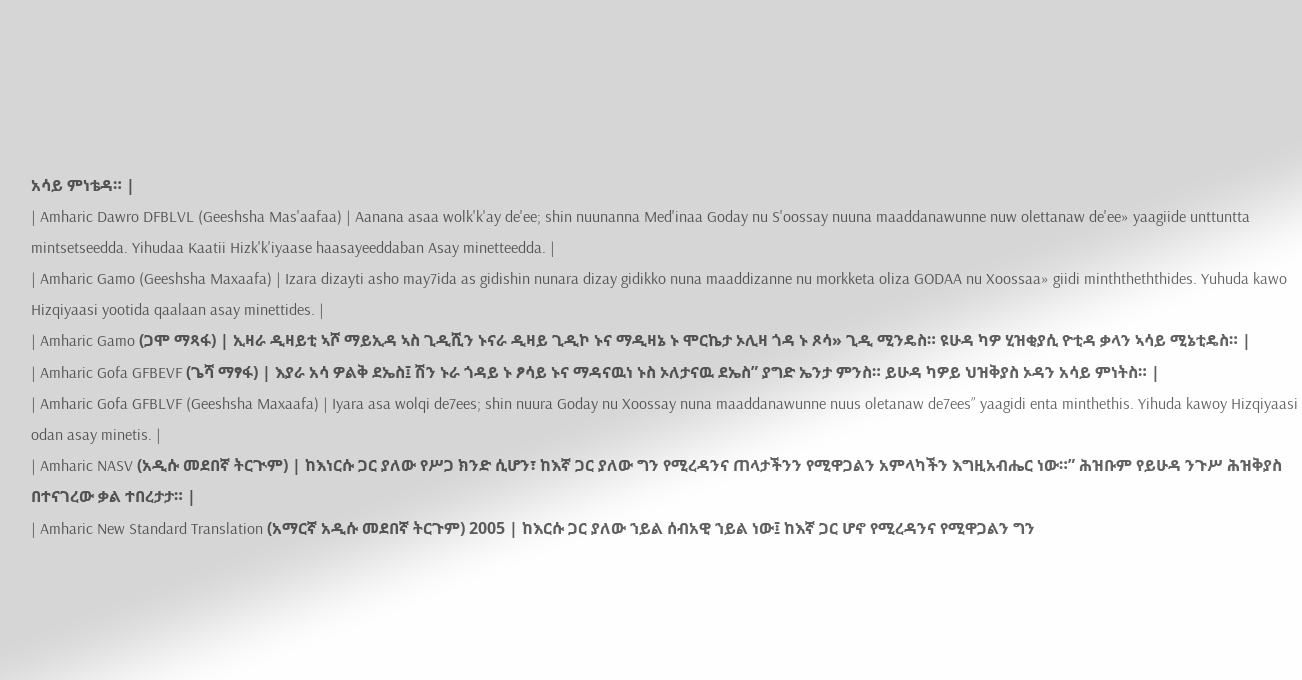አሳይ ምነቴዳ። |
| Amharic Dawro DFBLVL (Geeshsha Mas'aafaa) | Aanana asaa wolk'k'ay de'ee; shin nuunanna Med'inaa Goday nu S'oossay nuuna maaddanawunne nuw olettanaw de'ee» yaagiide unttuntta mintsetseedda. Yihudaa Kaatii Hizk'k'iyaase haasayeeddaban Asay minetteedda. |
| Amharic Gamo (Geeshsha Maxaafa) | Izara dizayti asho may7ida as gidishin nunara dizay gidikko nuna maaddizanne nu morkketa oliza GODAA nu Xoossaa» giidi minththeththides. Yuhuda kawo Hizqiyaasi yootida qaalaan asay minettides. |
| Amharic Gamo (ጋሞ ማጻፋ) | ኢዛራ ዲዛይቲ ኣሾ ማይኢዳ ኣስ ጊዲሺን ኑናራ ዲዛይ ጊዲኮ ኑና ማዲዛኔ ኑ ሞርኬታ ኦሊዛ ጎዳ ኑ ጾሳ» ጊዲ ሚንዴስ። ዩሁዳ ካዎ ሂዝቂያሲ ዮቲዳ ቃላን ኣሳይ ሚኔቲዴስ። |
| Amharic Gofa GFBEVF (ጌሻ ማፃፋ) | እያራ አሳ ዎልቅ ደኤስ፤ ሽን ኑራ ጎዳይ ኑ ፆሳይ ኑና ማዳናዉነ ኑስ ኦለታናዉ ደኤስ” ያግድ ኤንታ ምንስ። ይሁዳ ካዎይ ህዝቅያስ ኦዳን አሳይ ምነትስ። |
| Amharic Gofa GFBLVF (Geeshsha Maxaafa) | Iyara asa wolqi de7ees; shin nuura Goday nu Xoossay nuna maaddanawunne nuus oletanaw de7ees” yaagidi enta minthethis. Yihuda kawoy Hizqiyaasi odan asay minetis. |
| Amharic NASV (አዲሱ መደበኛ ትርጒም) | ከእነርሱ ጋር ያለው የሥጋ ክንድ ሲሆን፣ ከእኛ ጋር ያለው ግን የሚረዳንና ጠላታችንን የሚዋጋልን አምላካችን እግዚአብሔር ነው።” ሕዝቡም የይሁዳ ንጉሥ ሕዝቅያስ በተናገረው ቃል ተበረታታ። |
| Amharic New Standard Translation (አማርኛ አዲሱ መደበኛ ትርጉም) 2005 | ከእርሱ ጋር ያለው ኀይል ሰብአዊ ኀይል ነው፤ ከእኛ ጋር ሆኖ የሚረዳንና የሚዋጋልን ግን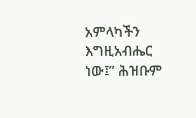አምላካችን እግዚአብሔር ነው፤” ሕዝቡም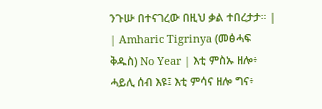ንጉሡ በተናገረው በዚህ ቃል ተበረታታ። |
| Amharic Tigrinya (መፅሓፍ ቅዱስ) No Year | እቲ ምስኡ ዘሎ፥ ሓይሊ ሰብ እዩ፤ እቲ ምሳና ዘሎ ግና፥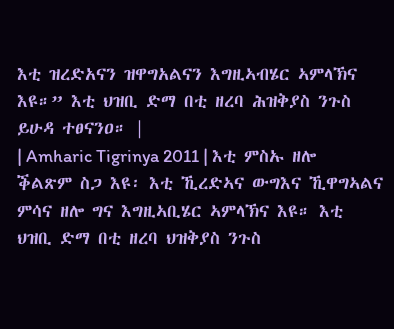እቲ ዝረድአናን ዝዋግአልናን እግዚኣብሄር ኣምላኽና እዩ።” እቲ ህዝቢ ድማ በቲ ዘረባ ሕዝቅያስ ንጉስ ይሁዳ ተፀናንዐ። |
| Amharic Tigrinya 2011 | እቲ ምስኡ ዘሎ ቕልጽም ስጋ እዩ፡ እቲ ኺረድኣና ውግእና ኺዋግኣልና ምሳና ዘሎ ግና እግዚኣቢሄር ኣምላኽና እዩ። እቲ ህዝቢ ድማ በቲ ዘረባ ህዝቅያስ ንጉስ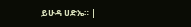ይሁዳ ሀድኤ። |